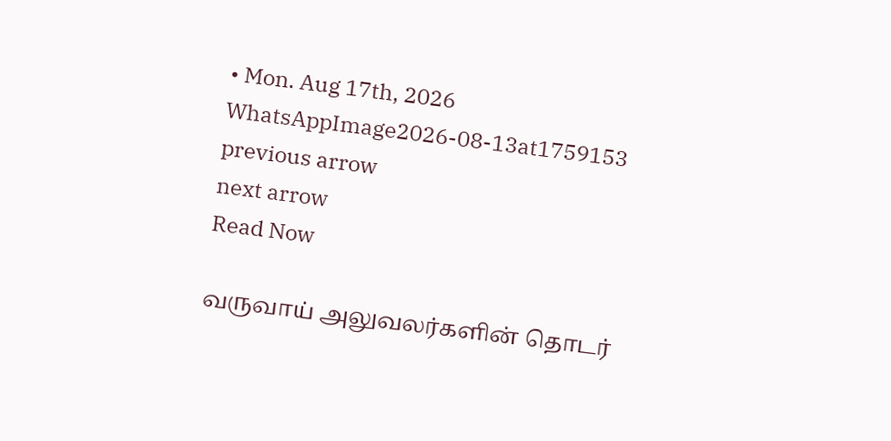• Mon. Aug 17th, 2026
WhatsAppImage2026-08-13at1759153
previous arrow
next arrow
Read Now

வருவாய் அலுவலர்களின் தொடர்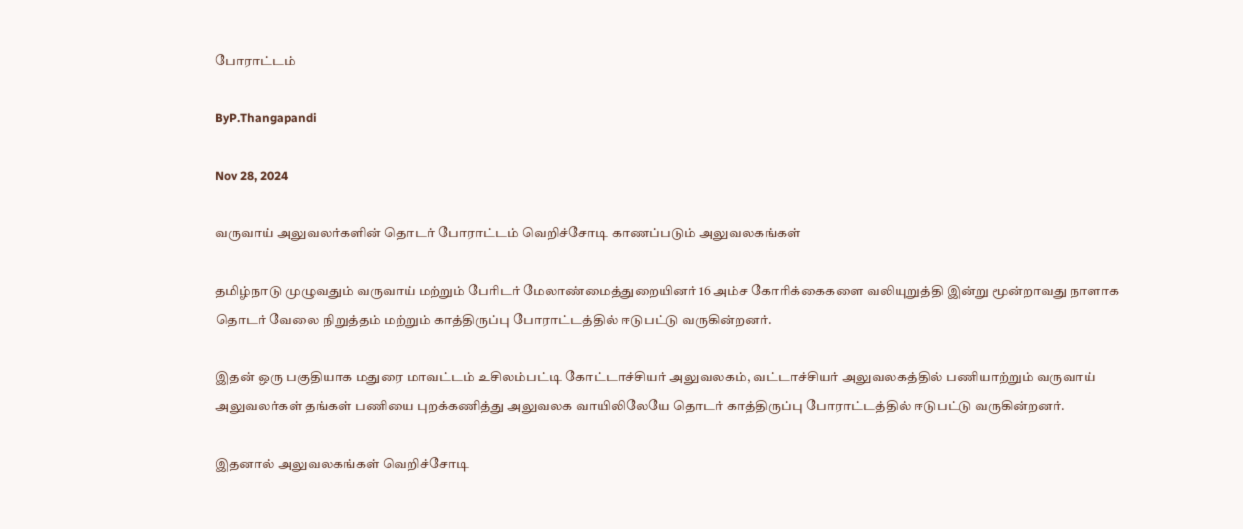போராட்டம்

ByP.Thangapandi

Nov 28, 2024

வருவாய் அலுவலர்களின் தொடர் போராட்டம் வெறிச்சோடி காணப்படும் அலுவலகங்கள்

தமிழ்நாடு முழுவதும் வருவாய் மற்றும் பேரிடர் மேலாண்மைத்துறையினர் 16 அம்ச கோரிக்கைகளை வலியுறுத்தி இன்று மூன்றாவது நாளாக தொடர் வேலை நிறுத்தம் மற்றும் காத்திருப்பு போராட்டத்தில் ஈடுபட்டு வருகின்றனர்.

இதன் ஒரு பகுதியாக மதுரை மாவட்டம் உசிலம்பட்டி கோட்டாச்சியர் அலுவலகம், வட்டாச்சியர் அலுவலகத்தில் பணியாற்றும் வருவாய் அலுவலர்கள் தங்கள் பணியை புறக்கணித்து அலுவலக வாயிலிலேயே தொடர் காத்திருப்பு போராட்டத்தில் ஈடுபட்டு வருகின்றனர்.

இதனால் அலுவலகங்கள் வெறிச்சோடி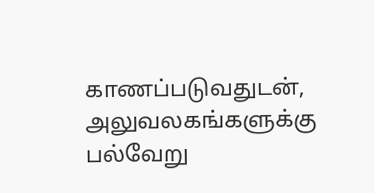காணப்படுவதுடன், அலுவலகங்களுக்கு பல்வேறு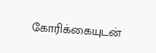கோரிக்கையுடன்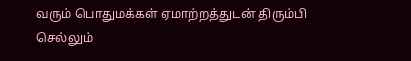வரும் பொதுமக்கள் ஏமாற்றத்துடன் திரும்பி செல்லும்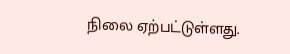நிலை ஏற்பட்டுள்ளது.